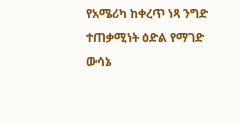የአሜሪካ ከቀረጥ ነጻ ንግድ ተጠቃሚነት ዕድል የማገድ ውሳኔ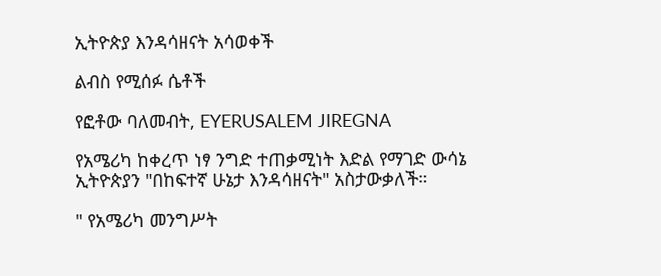ኢትዮጵያ እንዳሳዘናት አሳወቀች

ልብስ የሚሰፉ ሴቶች

የፎቶው ባለመብት, EYERUSALEM JIREGNA

የአሜሪካ ከቀረጥ ነፃ ንግድ ተጠቃሚነት እድል የማገድ ውሳኔ ኢትዮጵያን "በከፍተኛ ሁኔታ እንዳሳዘናት" አስታውቃለች።

" የአሜሪካ መንግሥት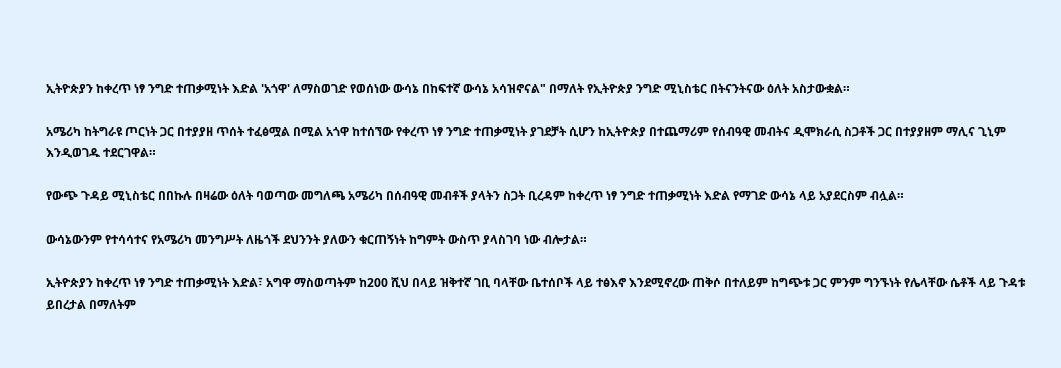ኢትዮጵያን ከቀረጥ ነፃ ንግድ ተጠቃሚነት እድል 'አጎዋ' ለማስወገድ የወሰነው ውሳኔ በከፍተኛ ውሳኔ አሳዝኖናል" በማለት የኢትዮጵያ ንግድ ሚኒስቴር በትናንትናው ዕለት አስታውቋል።

አሜሪካ ከትግራዩ ጦርነት ጋር በተያያዘ ጥሰት ተፈፅሟል በሚል አጎዋ ከተሰኘው የቀረጥ ነፃ ንግድ ተጠቃሚነት ያገደቻት ሲሆን ከኢትዮጵያ በተጨማሪም የሰብዓዊ መብትና ዲሞክራሲ ስጋቶች ጋር በተያያዘም ማሊና ጊኒም እንዲወገዱ ተደርገዋል።

የውጭ ጉዳይ ሚኒስቴር በበኩሉ በዛሬው ዕለት ባወጣው መግለጫ አሜሪካ በሰብዓዊ መብቶች ያላትን ስጋት ቢረዳም ከቀረጥ ነፃ ንግድ ተጠቃሚነት እድል የማገድ ውሳኔ ላይ አያደርስም ብሏል።

ውሳኔውንም የተሳሳተና የአሜሪካ መንግሥት ለዜጎች ደህንንት ያለውን ቁርጠኝነት ከግምት ውስጥ ያላስገባ ነው ብሎታል።

ኢትዮጵያን ከቀረጥ ነፃ ንግድ ተጠቃሚነት እድል፣ አግዋ ማስወጣትም ከ200 ሺህ በላይ ዝቅተኛ ገቢ ባላቸው ቤተሰቦች ላይ ተፅእኖ እንደሚኖረው ጠቅሶ በተለይም ከግጭቱ ጋር ምንም ግንኙነት የሌላቸው ሴቶች ላይ ጉዳቱ ይበረታል በማለትም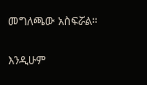መግለጫው አስፍሯል።

እንዲሁም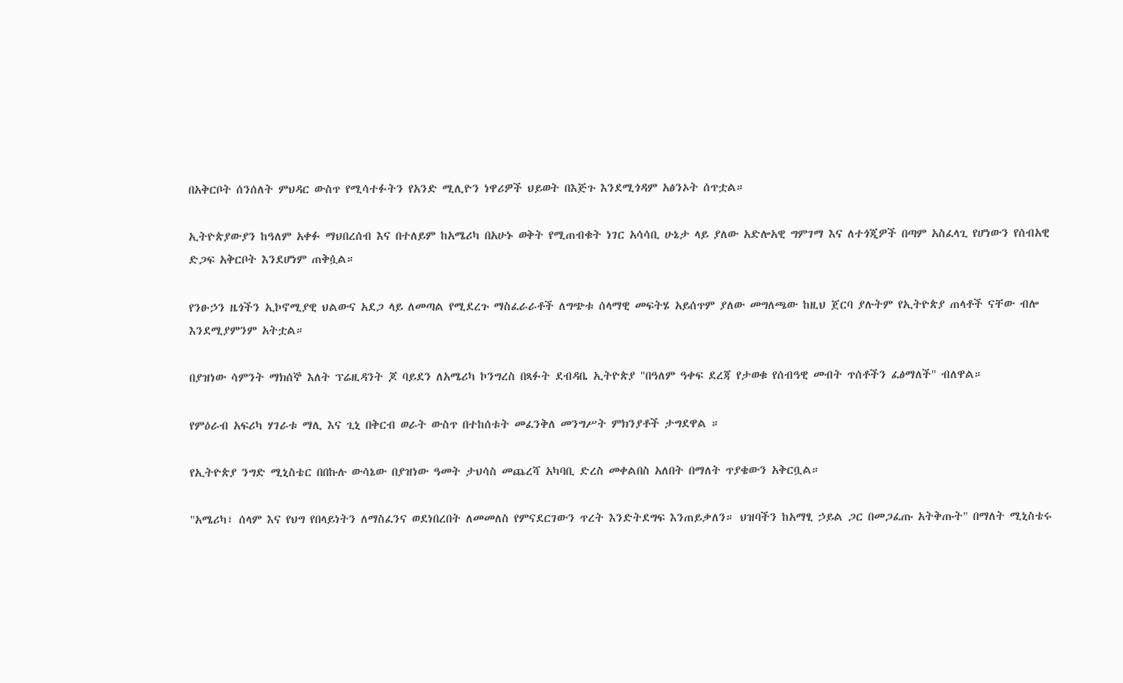በአቅርቦት ሰንሰለት ምህዳር ውስጥ የሚሳተፉትን የአንድ ሚሊዮን ነዋሪዎች ህይወት በእጅጉ እንደሚጎዳም አፅንኦት ሰጥቷል።

ኢትዮጵያውያን ከዓለም አቀፉ ማህበረሰብ እና በተለይም ከአሜሪካ በአሁኑ ወቅት የሚጠብቁት ነገር አሳሳቢ ሁኔታ ላይ ያለው አድሎአዊ ግምገማ እና ለተጎጂዎች በጣም አስፈላጊ የሆነውን የሰብአዊ ድጋፍ አቅርቦት እንደሆነም ጠቅሷል።

የንፁኃን ዜጎችን ኢኮኖሚያዊ ህልውና አደጋ ላይ ለመጣል የሚደረጉ ማስፈራራቶች ለግጭቱ ሰላማዊ መፍትሄ አይሰጥም ያለው መግለጫው ከዚህ ጀርባ ያሉትም የኢትዮጵያ ጠላቶች ናቸው ብሎ እንደሚያምንም አትቷል።

በያዝነው ሳምንት ማክሰኞ እለት ፕሬዚዳንት ጆ ባይደን ለአሜሪካ ኮንግረስ በጻፉት ደብዳቤ ኢትዮጵያ "በዓለም ዓቀፍ ደረጃ የታወቁ የሰብዓዊ መብት ጥሰቶችን ፈፅማለች" ብለዋል።

የምዕራብ አፍሪካ ሃገራቱ ማሊ እና ጊኒ በቅርብ ወራት ውስጥ በተከሰቱት መፈንቅለ መንግሥት ምክንያቶች ታግደዋል ።

የኢትዮጵያ ንግድ ሚኒስቴር በበኩሉ ውሳኔው በያዝነው ዓመት ታህሳስ መጨረሻ አካባቢ ድረስ መቀልበስ አለበት በማለት ጥያቄውን አቅርቧል።

"አሜሪካ፣ ሰላም እና የህግ የበላይነትን ለማስፈንና ወደነበረበት ለመመለስ የምናደርገውን ጥረት እንድትደግፍ እንጠይቃለን። ህዝባችን ከአማፂ ኃይል ጋር በመጋፈጡ አትቅጡት" በማለት ሚኒስቴሩ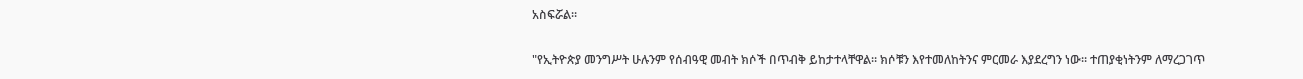አስፍሯል።

"የኢትዮጵያ መንግሥት ሁሉንም የሰብዓዊ መብት ክሶች በጥብቅ ይከታተላቸዋል። ክሶቹን እየተመለከትንና ምርመራ እያደረግን ነው። ተጠያቂነትንም ለማረጋገጥ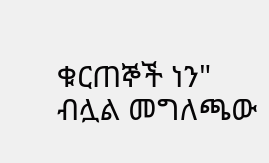ቁርጠኞች ነን" ብሏል መግለጫው